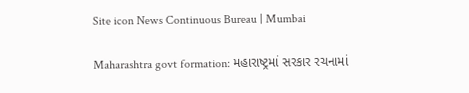Site icon News Continuous Bureau | Mumbai

Maharashtra govt formation: મહારાષ્ટ્રમાં સરકાર રચનામાં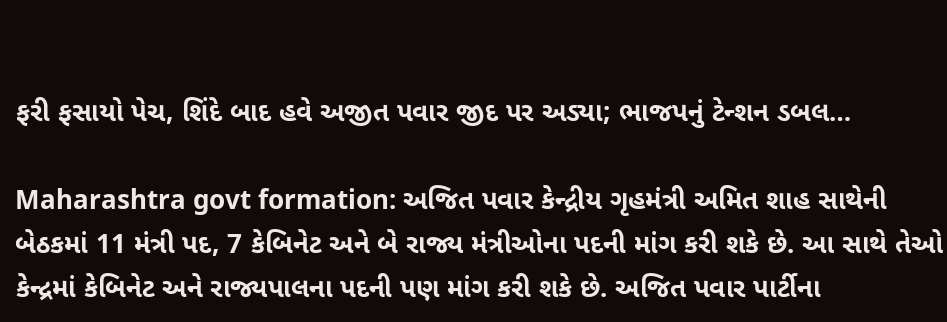ફરી ફસાયો પેચ, શિંદે બાદ હવે અજીત પવાર જીદ પર અડ્યા; ભાજપનું ટેન્શન ડબલ…

Maharashtra govt formation: અજિત પવાર કેન્દ્રીય ગૃહમંત્રી અમિત શાહ સાથેની બેઠકમાં 11 મંત્રી પદ, 7 કેબિનેટ અને બે રાજ્ય મંત્રીઓના પદની માંગ કરી શકે છે. આ સાથે તેઓ કેન્દ્રમાં કેબિનેટ અને રાજ્યપાલના પદની પણ માંગ કરી શકે છે. અજિત પવાર પાર્ટીના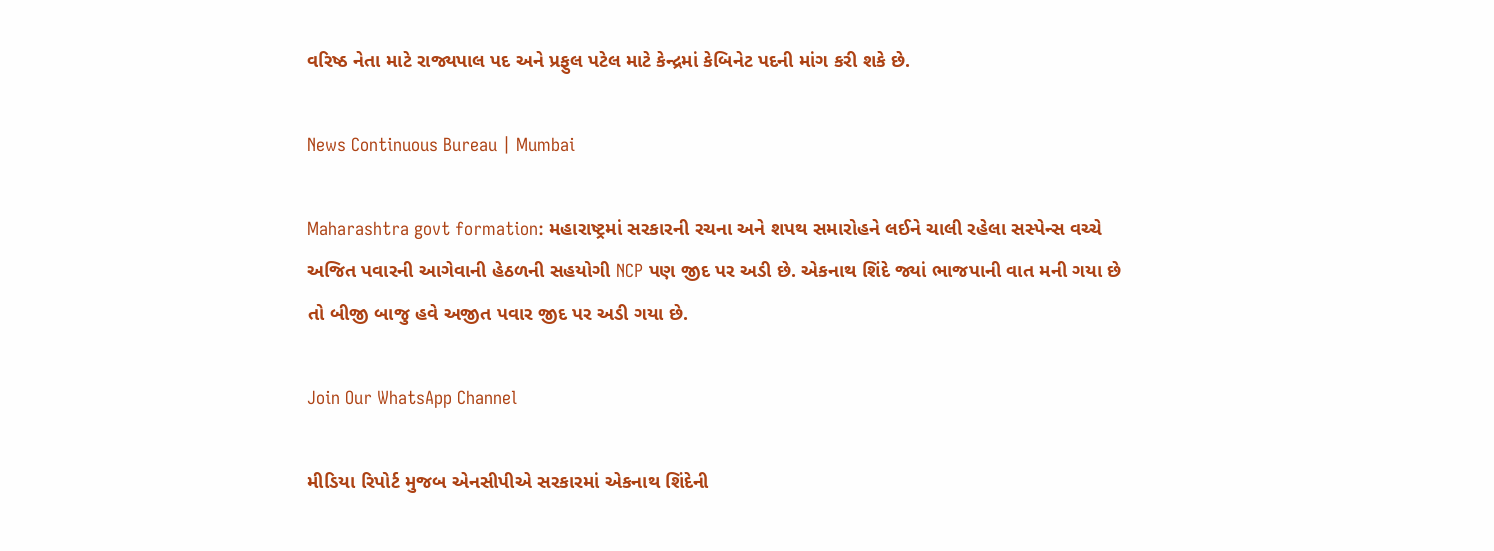વરિષ્ઠ નેતા માટે રાજ્યપાલ પદ અને પ્રફુલ પટેલ માટે કેન્દ્રમાં કેબિનેટ પદની માંગ કરી શકે છે.

News Continuous Bureau | Mumbai

Maharashtra govt formation: મહારાષ્ટ્રમાં સરકારની રચના અને શપથ સમારોહને લઈને ચાલી રહેલા સસ્પેન્સ વચ્ચે અજિત પવારની આગેવાની હેઠળની સહયોગી NCP પણ જીદ પર અડી છે. એકનાથ શિંદે જ્યાં ભાજપાની વાત મની ગયા છે તો બીજી બાજુ હવે અજીત પવાર જીદ પર અડી ગયા છે.

Join Our WhatsApp Channel

મીડિયા રિપોર્ટ મુજબ એનસીપીએ સરકારમાં એકનાથ શિંદેની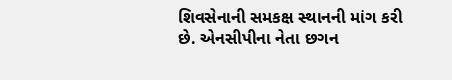શિવસેનાની સમકક્ષ સ્થાનની માંગ કરી છે. એનસીપીના નેતા છગન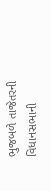ભુજબળે તાજેતરની વિધાનસભાની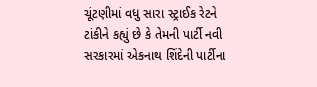ચૂંટણીમાં વધુ સારા સ્ટ્રાઈક રેટને ટાંકીને કહ્યું છે કે તેમની પાર્ટી નવી સરકારમાં એકનાથ શિંદેની પાર્ટીના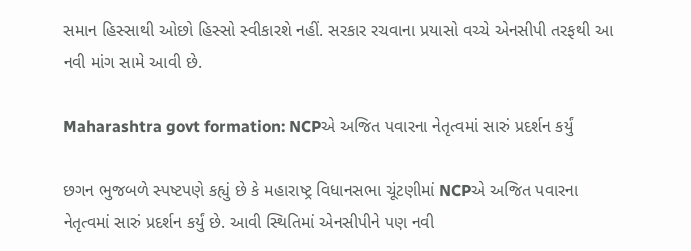સમાન હિસ્સાથી ઓછો હિસ્સો સ્વીકારશે નહીં. સરકાર રચવાના પ્રયાસો વચ્ચે એનસીપી તરફથી આ નવી માંગ સામે આવી છે.

Maharashtra govt formation: NCPએ અજિત પવારના નેતૃત્વમાં સારું પ્રદર્શન કર્યું

છગન ભુજબળે સ્પષ્ટપણે કહ્યું છે કે મહારાષ્ટ્ર વિધાનસભા ચૂંટણીમાં NCPએ અજિત પવારના નેતૃત્વમાં સારું પ્રદર્શન કર્યું છે. આવી સ્થિતિમાં એનસીપીને પણ નવી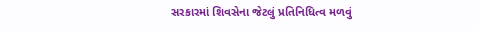સરકારમાં શિવસેના જેટલું પ્રતિનિધિત્વ મળવું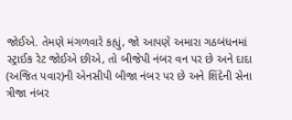જોઈએ. તેમણે મંગળવારે કહ્યું, જો આપણે અમારા ગઠબંધનમાં સ્ટ્રાઈક રેટ જોઈએ છીએ, તો બીજેપી નંબર વન પર છે અને દાદા (અજિત પવાર)ની એનસીપી બીજા નંબર પર છે અને શિંદેની સેના ત્રીજા નંબર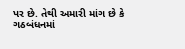પર છે. તેથી અમારી માંગ છે કે  ગઠબંધનમાં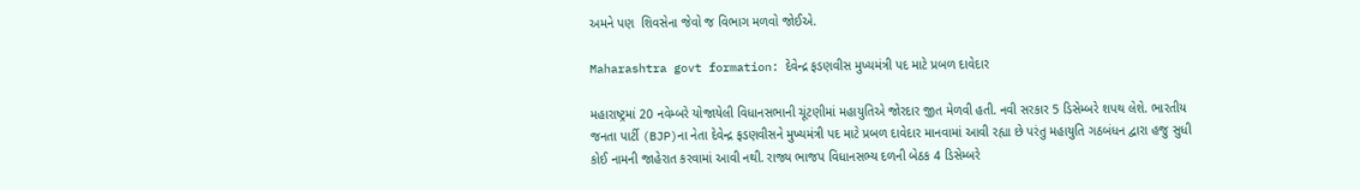અમને પણ  શિવસેના જેવો જ વિભાગ મળવો જોઈએ.

Maharashtra govt formation: દેવેન્દ્ર ફડણવીસ મુખ્યમંત્રી પદ માટે પ્રબળ દાવેદાર

મહારાષ્ટ્રમાં 20 નવેમ્બરે યોજાયેલી વિધાનસભાની ચૂંટણીમાં મહાયુતિએ જોરદાર જીત મેળવી હતી. નવી સરકાર 5 ડિસેમ્બરે શપથ લેશે. ભારતીય જનતા પાર્ટી (BJP)ના નેતા દેવેન્દ્ર ફડણવીસને મુખ્યમંત્રી પદ માટે પ્રબળ દાવેદાર માનવામાં આવી રહ્યા છે પરંતુ મહાયુતિ ગઠબંધન દ્વારા હજુ સુધી કોઈ નામની જાહેરાત કરવામાં આવી નથી. રાજ્ય ભાજપ વિધાનસભ્ય દળની બેઠક 4 ડિસેમ્બરે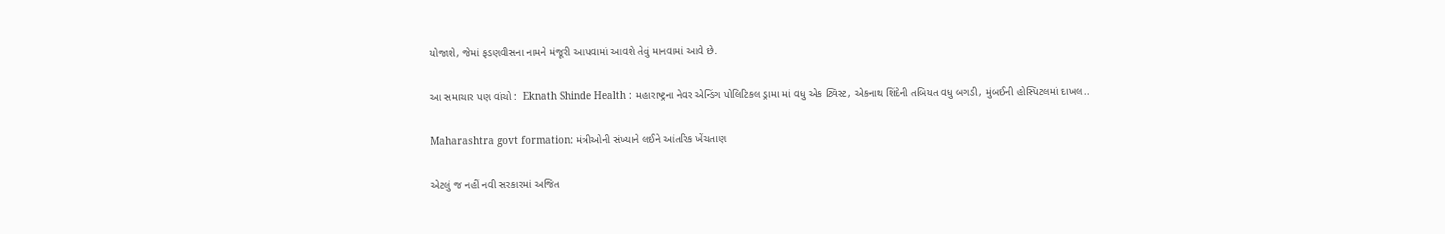યોજાશે, જેમાં ફડણવીસના નામને મંજૂરી આપવામાં આવશે તેવું માનવામાં આવે છે.

આ સમાચાર પણ વાંચો :  Eknath Shinde Health : મહારાષ્ટ્રના નેવર એન્ડિંગ પોલિટિકલ ડ્રામા માં વધુ એક ટ્વિસ્ટ, એકનાથ શિંદેની તબિયત વધુ બગડી, મુંબઈની હોસ્પિટલમાં દાખલ..

Maharashtra govt formation: મંત્રીઓની સંખ્યાને લઈને આંતરિક ખેંચતાણ

એટલું જ નહીં નવી સરકારમાં અજિત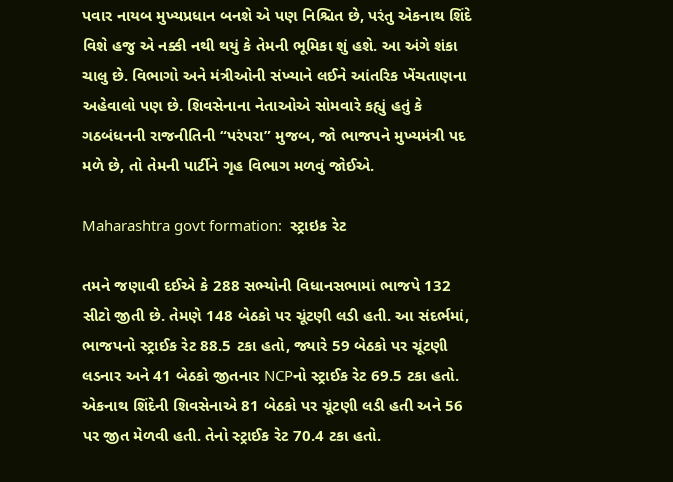પવાર નાયબ મુખ્યપ્રધાન બનશે એ પણ નિશ્ચિત છે, પરંતુ એકનાથ શિંદે વિશે હજુ એ નક્કી નથી થયું કે તેમની ભૂમિકા શું હશે. આ અંગે શંકા ચાલુ છે. વિભાગો અને મંત્રીઓની સંખ્યાને લઈને આંતરિક ખેંચતાણના અહેવાલો પણ છે. શિવસેનાના નેતાઓએ સોમવારે કહ્યું હતું કે ગઠબંધનની રાજનીતિની “પરંપરા” મુજબ, જો ભાજપને મુખ્યમંત્રી પદ મળે છે, તો તેમની પાર્ટીને ગૃહ વિભાગ મળવું જોઈએ.

Maharashtra govt formation:  સ્ટ્રાઇક રેટ

તમને જણાવી દઈએ કે 288 સભ્યોની વિધાનસભામાં ભાજપે 132 સીટો જીતી છે. તેમણે 148 બેઠકો પર ચૂંટણી લડી હતી. આ સંદર્ભમાં, ભાજપનો સ્ટ્રાઈક રેટ 88.5 ટકા હતો, જ્યારે 59 બેઠકો પર ચૂંટણી લડનાર અને 41 બેઠકો જીતનાર NCPનો સ્ટ્રાઈક રેટ 69.5 ટકા હતો. એકનાથ શિંદેની શિવસેનાએ 81 બેઠકો પર ચૂંટણી લડી હતી અને 56 પર જીત મેળવી હતી. તેનો સ્ટ્રાઈક રેટ 70.4 ટકા હતો.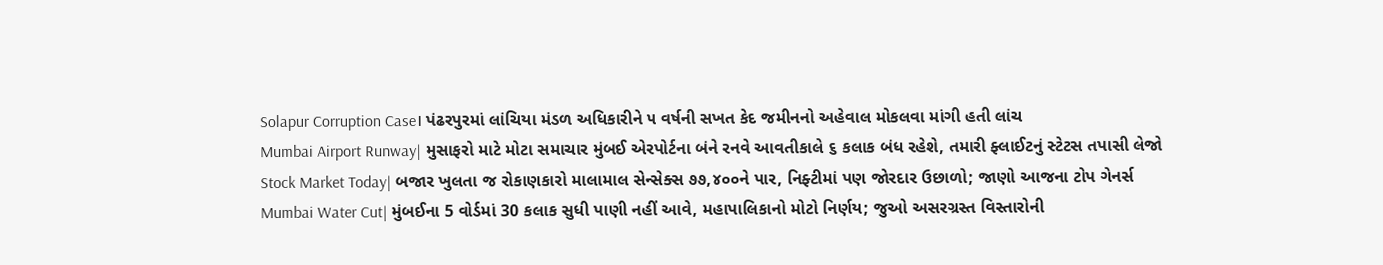Solapur Corruption Case। પંઢરપુરમાં લાંચિયા મંડળ અધિકારીને ૫ વર્ષની સખત કેદ જમીનનો અહેવાલ મોકલવા માંગી હતી લાંચ
Mumbai Airport Runway| મુસાફરો માટે મોટા સમાચાર મુંબઈ એરપોર્ટના બંને રનવે આવતીકાલે ૬ કલાક બંધ રહેશે, તમારી ફ્લાઈટનું સ્ટેટસ તપાસી લેજો
Stock Market Today| બજાર ખુલતા જ રોકાણકારો માલામાલ સેન્સેક્સ ૭૭,૪૦૦ને પાર, નિફ્ટીમાં પણ જોરદાર ઉછાળો; જાણો આજના ટોપ ગેનર્સ
Mumbai Water Cut| મુંબઈના 5 વોર્ડમાં 30 કલાક સુધી પાણી નહીં આવે, મહાપાલિકાનો મોટો નિર્ણય; જુઓ અસરગ્રસ્ત વિસ્તારોની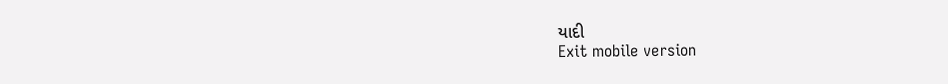યાદી
Exit mobile version